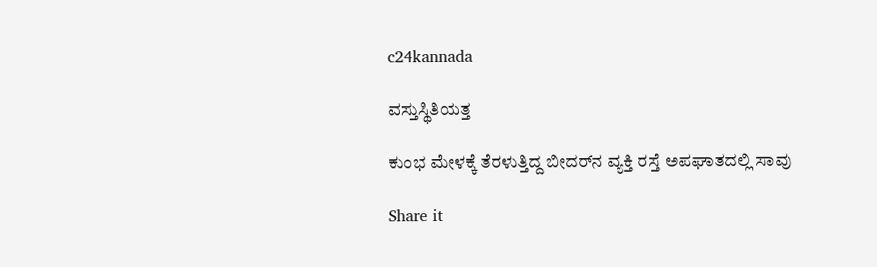c24kannada

ವಸ್ತುಸ್ಥಿತಿಯತ್ತ

ಕುಂಭ ಮೇಳಕ್ಕೆ ತೆರಳುತ್ತಿದ್ದ ಬೀದರ್‌ನ ವ್ಯಕ್ತಿ ರಸ್ತೆ ಅಪಘಾತದಲ್ಲಿ ಸಾವು

Share it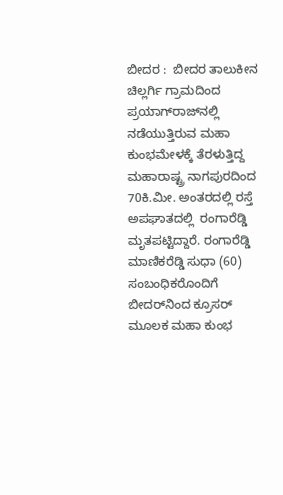ಬೀದರ :  ಬೀದರ ತಾಲುಕೀನ ಚಿಲ್ಲರ್ಗಿ ಗ್ರಾಮದಿಂದ ಪ್ರಯಾಗ್‌ರಾಜ್‌ನಲ್ಲಿ ನಡೆಯುತ್ತಿರುವ ಮಹಾ ಕುಂಭಮೇಳಕ್ಕೆ ತೆರಳುತ್ತಿದ್ದ ಮಹಾರಾಷ್ಟ್ರ ನಾಗಪುರದಿಂದ 70ಕಿ.ಮೀ. ಅಂತರದಲ್ಲಿ ರಸ್ತೆ ಅಪಘಾತದಲ್ಲಿ  ರಂಗಾರೆಡ್ಡಿ ಮೃತಪಟ್ಟಿದ್ದಾರೆ. ರಂಗಾರೆಡ್ಡಿ ಮಾಣಿಕರೆಡ್ಡಿ ಸುಧಾ (60) ಸಂಬಂಧಿಕರೊಂದಿಗೆ ಬೀದರ್‌ನಿಂದ ಕ್ರೂಸ‌ರ್ ಮೂಲಕ ಮಹಾ ಕುಂಭ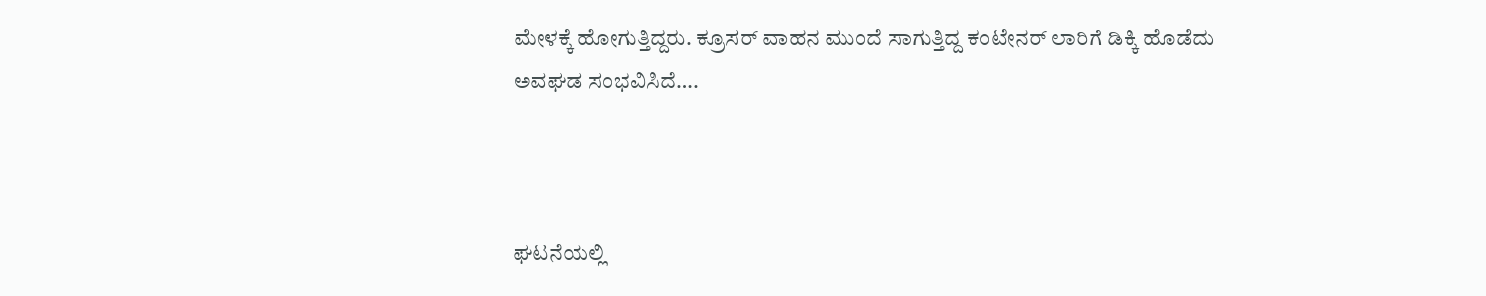ಮೇಳಕ್ಕೆ ಹೋಗುತ್ತಿದ್ದರು. ಕ್ರೂಸರ್ ವಾಹನ ಮುಂದೆ ಸಾಗುತ್ತಿದ್ದ ಕಂಟೇನರ್ ಲಾರಿಗೆ ಡಿಕ್ಕಿ ಹೊಡೆದು ಅವಘಡ ಸಂಭವಿಸಿದೆ….



ಘಟನೆಯಲ್ಲಿ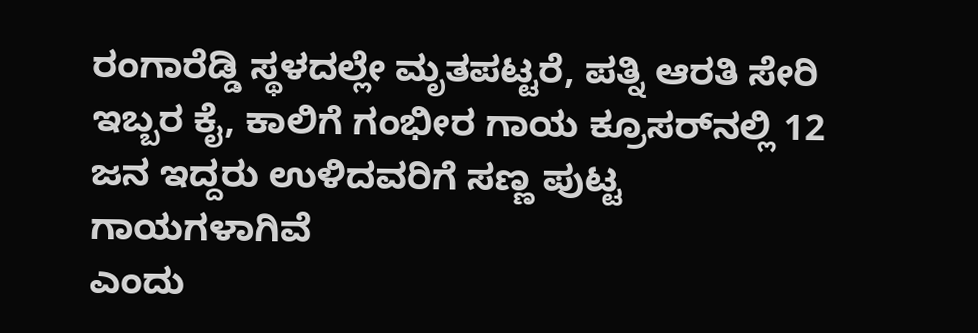ರಂಗಾರೆಡ್ಡಿ ಸ್ಥಳದಲ್ಲೇ ಮೃತಪಟ್ಟರೆ, ಪತ್ನಿ ಆರತಿ ಸೇರಿ ಇಬ್ಬರ ಕೈ, ಕಾಲಿಗೆ ಗಂಭೀರ ಗಾಯ ಕ್ರೂಸರ್‌ನಲ್ಲಿ 12 ಜನ ಇದ್ದರು ಉಳಿದವರಿಗೆ ಸಣ್ಣ ಪುಟ್ಟ ಗಾಯಗಳಾಗಿವೆ
ಎಂದು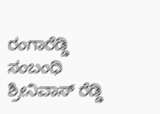ರಂಗಾರೆಡ್ಡಿ ಸಂಬಂಧಿ ಶ್ರೀನಿವಾಸ್‌ ರೆಡ್ಡಿ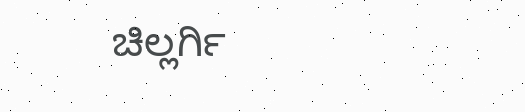ಚಿಲ್ಲರ್ಗಿ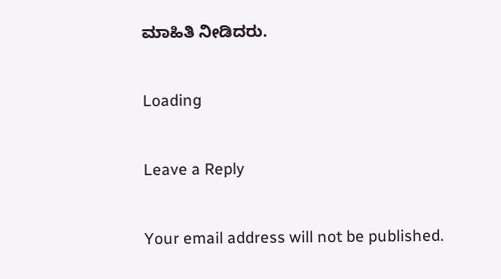ಮಾಹಿತಿ ನೀಡಿದರು.

Loading

Leave a Reply

Your email address will not be published.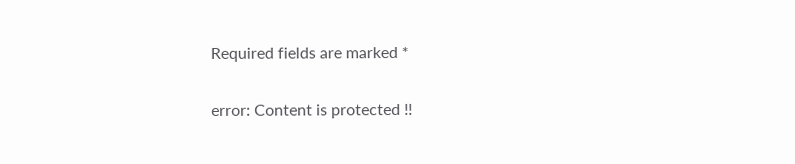Required fields are marked *

error: Content is protected !!